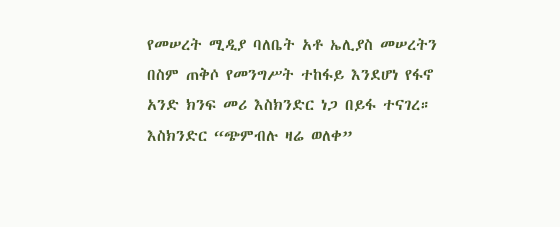የመሠረት ሚዲያ ባለቤት አቶ ኤሊያስ መሠረትን በስም ጠቅሶ የመንግሥት ተከፋይ እንደሆነ የፋኖ አንድ ክንፍ መሪ እስክንድር ነጋ በይፋ ተናገረ። እስክንድር “ጭምብሉ ዛሬ ወለቀ”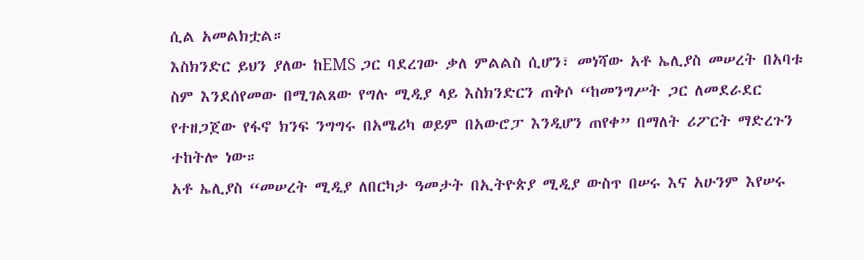ሲል አመልክቷል።
እስክንድር ይህን ያለው ከEMS ጋር ባደረገው ቃለ ምልልስ ሲሆን፣ መነሻው አቶ ኤሊያስ መሠረት በአባቱ ስም እንደሰየመው በሚገልጸው የግሉ ሚዲያ ላይ እስክንድርን ጠቅሶ “ከመንግሥት ጋር ለመደራደር የተዘጋጀው የፋኖ ክንፍ ንግግሩ በአሜሪካ ወይም በአውሮፓ እንዲሆን ጠየቀ” በማለት ሪፖርት ማድረጉን ተከትሎ ነው።
አቶ ኤሊያስ “መሠረት ሚዲያ ለበርካታ ዓመታት በኢትዮጵያ ሚዲያ ውስጥ በሠሩ እና አሁንም እየሠሩ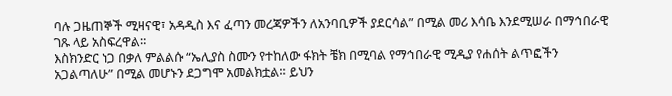ባሉ ጋዜጠኞች ሚዛናዊ፣ አዳዲስ እና ፈጣን መረጃዎችን ለአንባቢዎች ያደርሳል” በሚል መሪ እሳቤ እንደሚሠራ በማኅበራዊ ገጹ ላይ አስፍረዋል።
እስክንድር ነጋ በቃለ ምልልሱ “ኤሊያስ ስሙን የተከለው ፋክት ቼክ በሚባል የማኅበራዊ ሚዲያ የሐሰት ልጥፎችን አጋልጣለሁ” በሚል መሆኑን ደጋግሞ አመልክቷል። ይህን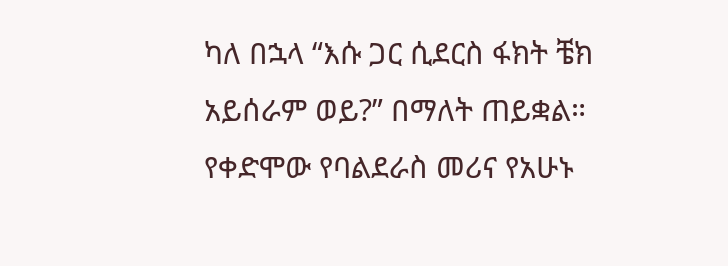ካለ በኋላ “እሱ ጋር ሲደርስ ፋክት ቼክ አይሰራም ወይ?” በማለት ጠይቋል።
የቀድሞው የባልደራስ መሪና የአሁኑ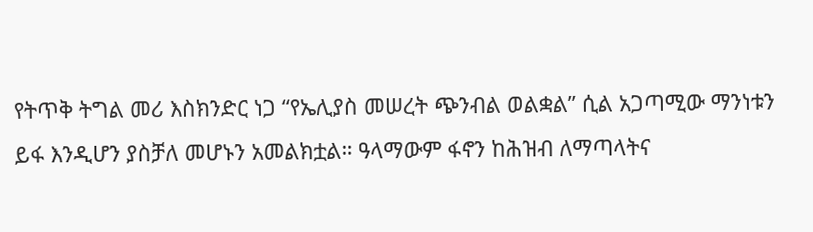የትጥቅ ትግል መሪ እስክንድር ነጋ “የኤሊያስ መሠረት ጭንብል ወልቋል” ሲል አጋጣሚው ማንነቱን ይፋ እንዲሆን ያስቻለ መሆኑን አመልክቷል። ዓላማውም ፋኖን ከሕዝብ ለማጣላትና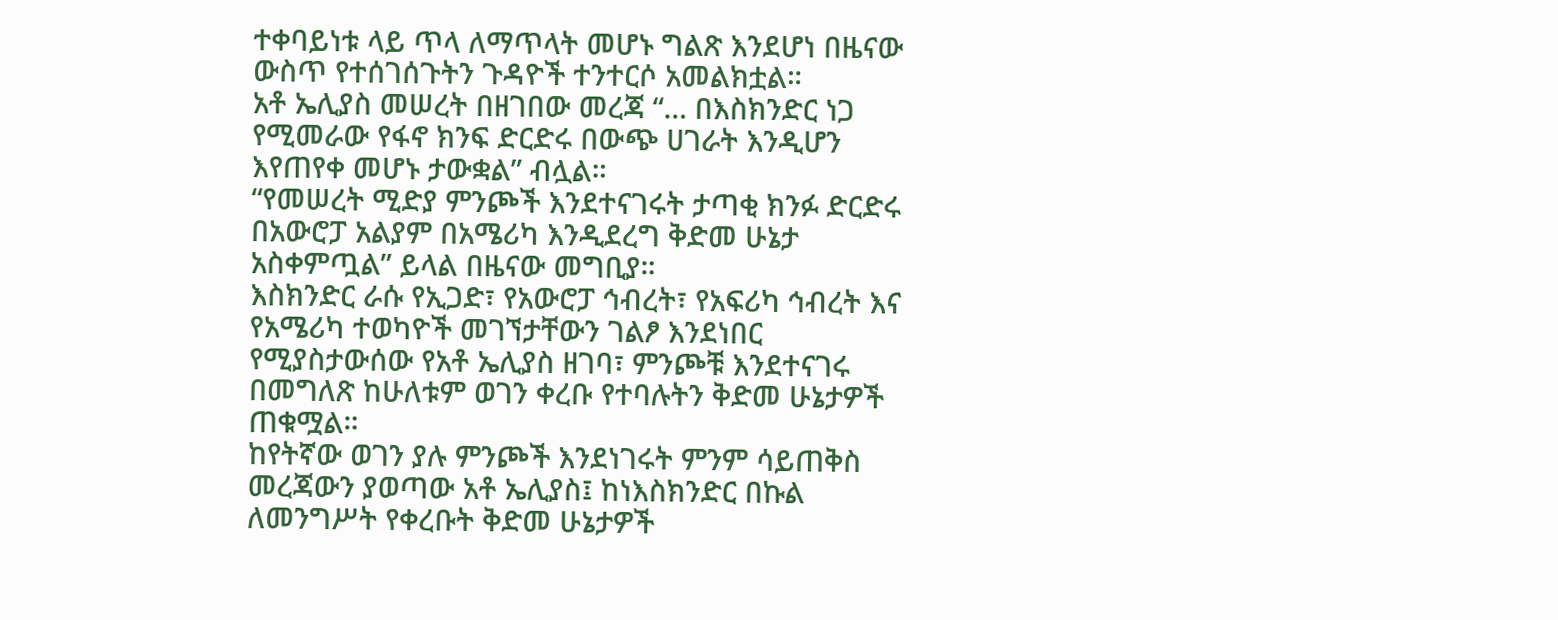ተቀባይነቱ ላይ ጥላ ለማጥላት መሆኑ ግልጽ እንደሆነ በዜናው ውስጥ የተሰገሰጉትን ጉዳዮች ተንተርሶ አመልክቷል።
አቶ ኤሊያስ መሠረት በዘገበው መረጃ “… በእስክንድር ነጋ የሚመራው የፋኖ ክንፍ ድርድሩ በውጭ ሀገራት እንዲሆን እየጠየቀ መሆኑ ታውቋል” ብሏል።
“የመሠረት ሚድያ ምንጮች እንደተናገሩት ታጣቂ ክንፉ ድርድሩ በአውሮፓ አልያም በአሜሪካ እንዲደረግ ቅድመ ሁኔታ አስቀምጧል” ይላል በዜናው መግቢያ።
እስክንድር ራሱ የኢጋድ፣ የአውሮፓ ኅብረት፣ የአፍሪካ ኅብረት እና የአሜሪካ ተወካዮች መገኘታቸውን ገልፆ እንደነበር የሚያስታውሰው የአቶ ኤሊያስ ዘገባ፣ ምንጮቹ እንደተናገሩ በመግለጽ ከሁለቱም ወገን ቀረቡ የተባሉትን ቅድመ ሁኔታዎች ጠቁሟል።
ከየትኛው ወገን ያሉ ምንጮች እንደነገሩት ምንም ሳይጠቅስ መረጃውን ያወጣው አቶ ኤሊያስ፤ ከነእስክንድር በኩል ለመንግሥት የቀረቡት ቅድመ ሁኔታዎች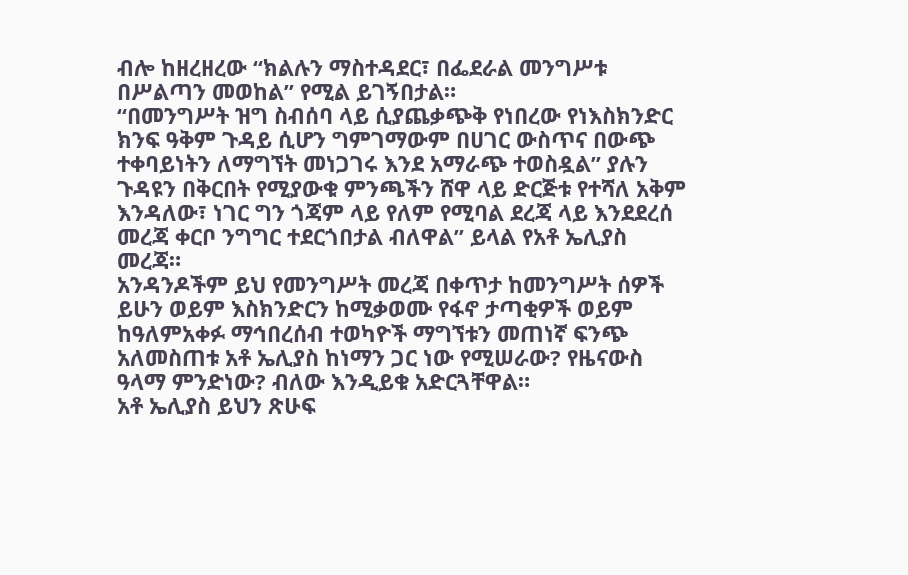ብሎ ከዘረዘረው “ክልሉን ማስተዳደር፣ በፌደራል መንግሥቱ በሥልጣን መወከል” የሚል ይገኝበታል።
“በመንግሥት ዝግ ስብሰባ ላይ ሲያጨቃጭቅ የነበረው የነእስክንድር ክንፍ ዓቅም ጉዳይ ሲሆን ግምገማውም በሀገር ውስጥና በውጭ ተቀባይነትን ለማግኘት መነጋገሩ እንደ አማራጭ ተወስዷል” ያሉን ጉዳዩን በቅርበት የሚያውቁ ምንጫችን ሸዋ ላይ ድርጅቱ የተሻለ አቅም እንዳለው፣ ነገር ግን ጎጃም ላይ የለም የሚባል ደረጃ ላይ እንደደረሰ መረጃ ቀርቦ ንግግር ተደርጎበታል ብለዋል” ይላል የአቶ ኤሊያስ መረጃ።
አንዳንዶችም ይህ የመንግሥት መረጃ በቀጥታ ከመንግሥት ሰዎች ይሁን ወይም እስክንድርን ከሚቃወሙ የፋኖ ታጣቂዎች ወይም ከዓለምአቀፉ ማኅበረሰብ ተወካዮች ማግኘቱን መጠነኛ ፍንጭ አለመስጠቱ አቶ ኤሊያስ ከነማን ጋር ነው የሚሠራው? የዜናውስ ዓላማ ምንድነው? ብለው እንዲይቁ አድርጓቸዋል።
አቶ ኤሊያስ ይህን ጽሁፍ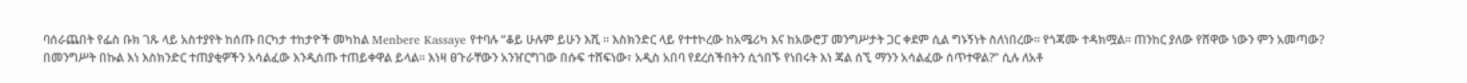ባሰራጨበት የፌስ ቡክ ገጹ ላይ አስተያየት ከሰጡ በርካታ ተከታዮች መካከል Menbere Kassaye የተባሉ “ቆይ ሁሉም ይሁን እሺ ። እስክንድር ላይ የተተኮረው ከአሜሪካ እና ከአውሮፓ መንግሥታት ጋር ቀደም ሲል ግኑኝነት ስለነበረው። የጎጃሙ ተዳክሟል። ጠንከር ያለው የሸዋው ነውን ምን አመጣው? በመንግሥት በኩል እነ እስክንድር ተጠያቂዎችን አሳልፈው እንዲሰጡ ተጠይቀዋል ይላል። እነዛ ፀጉራቸውን አንዠርግገው በሱፍ ተሸፍነው፣ አዲስ አበባ የደረሰችበትን ሲጎበኙ የነበሩት እነ ጃል ሰኚ ማንን አሳልፈው ሰጥተዋል?” ሲሉ ለአቶ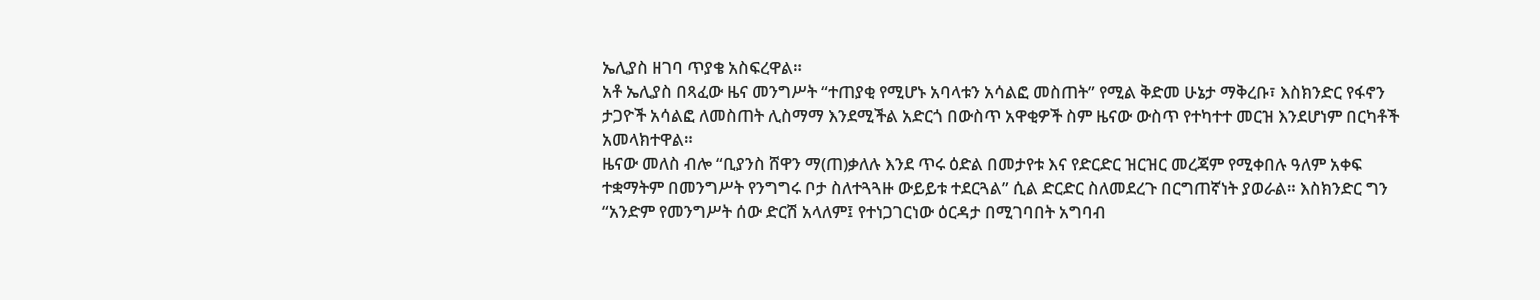ኤሊያስ ዘገባ ጥያቄ አስፍረዋል።
አቶ ኤሊያስ በጻፈው ዜና መንግሥት “ተጠያቂ የሚሆኑ አባላቱን አሳልፎ መስጠት” የሚል ቅድመ ሁኔታ ማቅረቡ፣ እስክንድር የፋኖን ታጋዮች አሳልፎ ለመስጠት ሊስማማ እንደሚችል አድርጎ በውስጥ አዋቂዎች ስም ዜናው ውስጥ የተካተተ መርዝ እንደሆነም በርካቶች አመላክተዋል።
ዜናው መለስ ብሎ “ቢያንስ ሸዋን ማ(ጠ)ቃለሉ እንደ ጥሩ ዕድል በመታየቱ እና የድርድር ዝርዝር መረጃም የሚቀበሉ ዓለም አቀፍ ተቋማትም በመንግሥት የንግግሩ ቦታ ስለተጓጓዙ ውይይቱ ተደርጓል” ሲል ድርድር ስለመደረጉ በርግጠኛነት ያወራል። እስክንድር ግን “አንድም የመንግሥት ሰው ድርሽ አላለም፤ የተነጋገርነው ዕርዳታ በሚገባበት አግባብ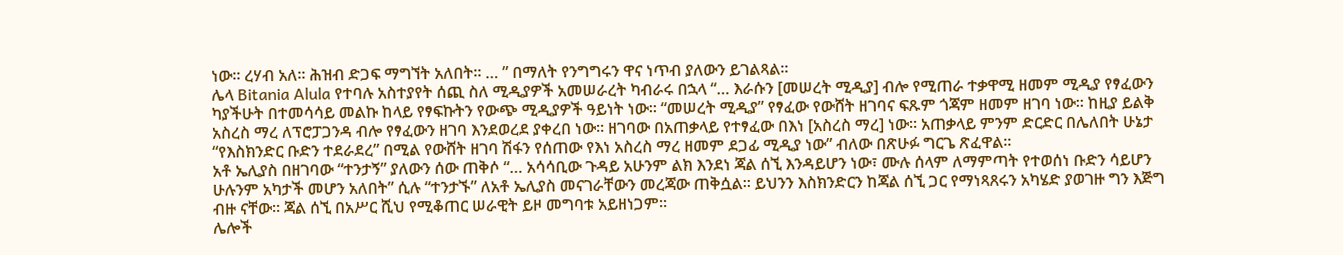ነው። ረሃብ አለ። ሕዝብ ድጋፍ ማግኘት አለበት። … ” በማለት የንግግሩን ዋና ነጥብ ያለውን ይገልጻል።
ሌላ Bitania Alula የተባሉ አስተያየት ሰጪ ስለ ሚዲያዎች አመሠራረት ካብራሩ በኋላ “… እራሱን [መሠረት ሚዲያ] ብሎ የሚጠራ ተቃዋሚ ዘመም ሚዲያ የፃፈውን ካያችሁት በተመሳሳይ መልኩ ከላይ የፃፍኩትን የውጭ ሚዲያዎች ዓይነት ነው። “መሠረት ሚዲያ” የፃፈው የውሸት ዘገባና ፍጹም ጎጃም ዘመም ዘገባ ነው። ከዚያ ይልቅ አስረስ ማረ ለፕሮፓጋንዳ ብሎ የፃፈውን ዘገባ እንደወረደ ያቀረበ ነው። ዘገባው በአጠቃላይ የተፃፈው በእነ [አስረስ ማረ] ነው። አጠቃላይ ምንም ድርድር በሌለበት ሁኔታ “የእስክንድር ቡድን ተደራደረ” በሚል የውሸት ዘገባ ሽፋን የሰጠው የእነ አስረስ ማረ ዘመም ደጋፊ ሚዲያ ነው” ብለው በጽሁፉ ግርጌ ጽፈዋል።
አቶ ኤሊያስ በዘገባው “ተንታኝ” ያለውን ሰው ጠቅሶ “… አሳሳቢው ጉዳይ አሁንም ልክ እንደነ ጃል ሰኚ እንዳይሆን ነው፣ ሙሉ ሰላም ለማምጣት የተወሰነ ቡድን ሳይሆን ሁሉንም አካታች መሆን አለበት” ሲሉ “ተንታኙ” ለአቶ ኤሊያስ መናገራቸውን መረጃው ጠቅሷል። ይህንን እስክንድርን ከጃል ሰኚ ጋር የማነጻጸሩን አካሄድ ያወገዙ ግን እጅግ ብዙ ናቸው። ጃል ሰኚ በአሥር ሺህ የሚቆጠር ሠራዊት ይዞ መግባቱ አይዘነጋም።
ሌሎች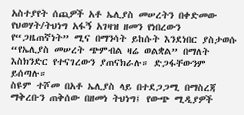አስተያየት ሰጪዎች አቶ ኤሊያስ መሠረትን በቀድመው የህወሃት/ትህነግ አፋኝ አገዛዝ ዘመን የነበረውን የ“ጋዜጠኛነት” ሚና በማንሳት ይከሱት እንደነበር ያስታወሱ “የኤሊያስ መሠረት ጭምብል ዛሬ ወልቋል” በማለት እስክንድር የተናገረውን ያጠናክራሉ። ድጋፋቸውንም ይሰጣሉ።
ስዩም ተሾመ በአቶ ኤሊያስ ላይ በተደጋጋሚ በማስረጃ ማቅረቡን ጠቅሰው በዘመነ ትህነግ፤ የውጭ ሚዲያዎች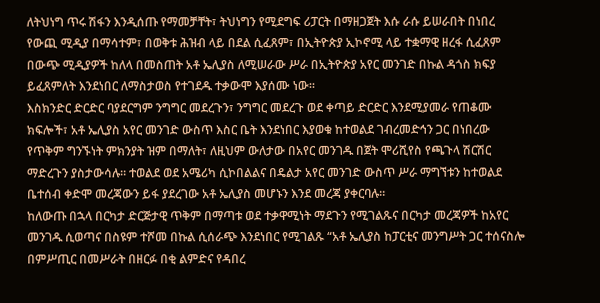ለትህነግ ጥሩ ሽፋን እንዲሰጡ የማመቻቸት፣ ትህነግን የሚደግፍ ሪፓርት በማዘጋጀት እሱ ራሱ ይሠራበት በነበረ የውጪ ሚዲያ በማሳተም፣ በወቅቱ ሕዝብ ላይ በደል ሲፈጸም፣ በኢትዮጵያ ኢኮኖሚ ላይ ተቋማዊ ዘረፋ ሲፈጸም በውጭ ሚዲያዎች ከለላ በመስጠት አቶ ኤሊያስ ለሚሠራው ሥራ በኢትዮጵያ አየር መንገድ በኩል ዳጎስ ክፍያ ይፈጸምለት እንደነበር ለማስታወስ የተገደዱ ተቃውሞ እያሰሙ ነው።
እስክንድር ድርድር ባያደርግም ንግግር መደረጉን፣ ንግግር መደረጉ ወደ ቀጣይ ድርድር እንደሚያመራ የጠቆሙ ክፍሎች፣ አቶ ኤሊያስ አየር መንገድ ውስጥ እስር ቤት እንደነበር እያወቁ ከተወልደ ገብረመድኅን ጋር በነበረው የጥቅም ግንኙነት ምክንያት ዝም በማለት፣ ለዚህም ውለታው በአየር መንገዱ በጀት ሞሪሺየስ የጫጉላ ሽርሽር ማድረጉን ያስታውሳሉ። ተወልደ ወደ አሜሪካ ሲኮበልልና በዴልታ አየር መንገድ ውስጥ ሥራ ማግኘቱን ከተወልደ ቤተሰብ ቀድሞ መረጃውን ይፋ ያደረገው አቶ ኤሊያስ መሆኑን እንደ መረጃ ያቀርባሉ።
ከለውጡ በኋላ በርካታ ድርጅታዊ ጥቅም በማጣቱ ወደ ተቃዋሚነት ማደጉን የሚገልጹና በርካታ መረጃዎች ከአየር መንገዱ ሲወጣና በስዩም ተሾመ በኩል ሲሰራጭ እንደነበር የሚገልጹ “አቶ ኤሊያስ ከፓርቲና መንግሥት ጋር ተሰናስሎ በምሥጢር በመሥራት በዘርፉ በቂ ልምድና የዳበረ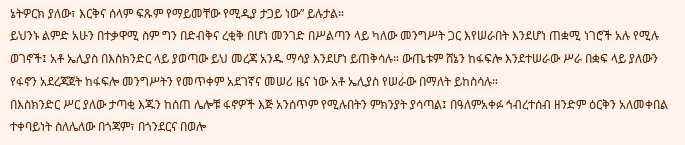ኔትዎርክ ያለው፣ እርቅና ሰላም ፍጹም የማይመቸው የሚዲያ ታጋይ ነው” ይሉታል።
ይህንኑ ልምድ አሁን በተቃዋሚ ስም ግን በድብቅና ረቂቅ በሆነ መንገድ በሥልጣን ላይ ካለው መንግሥት ጋር እየሠራበት እንደሆነ ጠቋሚ ነገሮች አሉ የሚሉ ወገኖች፤ አቶ ኤሊያስ በእስክንድር ላይ ያወጣው ይህ መረጃ አንዱ ማሳያ እንደሆነ ይጠቅሳሉ። ውጤቱም ሸኔን ከፋፍሎ እንደተሠራው ሥራ በቋፍ ላይ ያለውን የፋኖን አደረጃጀት ከፋፍሎ መንግሥትን የመጥቀም አደገኛና መሠሪ ዜና ነው አቶ ኤሊያስ የሠራው በማለት ይከስሳሉ።
በእስክንድር ሥር ያለው ታጣቂ እጁን ከሰጠ ሌሎቹ ፋኖዎች እጅ አንሰጥም የሚሉበትን ምክንያት ያሳጣል፤ በዓለምአቀፉ ኅብረተሰብ ዘንድም ዕርቅን አለመቀበል ተቀባይነት ስለሌለው በጎጃም፣ በጎንደርና በወሎ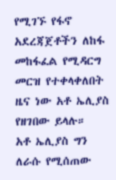የሚገኙ የፋኖ አደረጃጀቶችን ለከፋ መከፋፈል የሚዳርግ መርዝ የተቀላቀለበት ዜና ነው አቶ ኤሊያስ የዘገበው ይላሉ።
አቶ ኤሊያስ ግን ለራሱ የሚሰጠው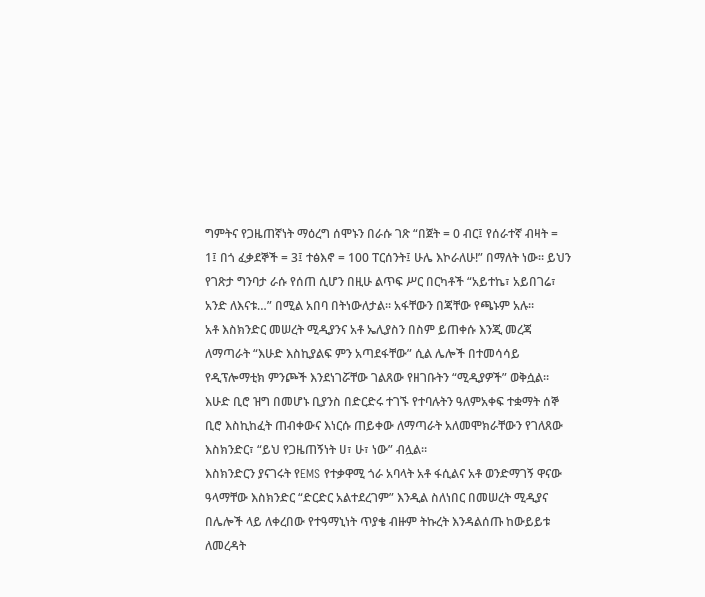ግምትና የጋዜጠኛነት ማዕረግ ሰሞኑን በራሱ ገጽ “በጀት = 0 ብር፤ የሰራተኛ ብዛት = 1፤ በጎ ፈቃደኞች = 3፤ ተፅእኖ = 100 ፐርሰንት፤ ሁሌ እኮራለሁ!” በማለት ነው። ይህን የገጽታ ግንባታ ራሱ የሰጠ ሲሆን በዚሁ ልጥፍ ሥር በርካቶች “አይተኬ፣ አይበገሬ፣ አንድ ለእናቱ…” በሚል አበባ በትነውለታል። አፋቸውን በጃቸው የጫኑም አሉ።
አቶ እስክንድር መሠረት ሚዲያንና አቶ ኤሊያስን በስም ይጠቀሱ እንጂ መረጃ ለማጣራት “እሁድ እስኪያልፍ ምን አጣደፋቸው” ሲል ሌሎች በተመሳሳይ የዲፕሎማቲክ ምንጮች እንደነገሯቸው ገልጸው የዘገቡትን “ሚዲያዎች” ወቅሷል። እሁድ ቢሮ ዝግ በመሆኑ ቢያንስ በድርድሩ ተገኙ የተባሉትን ዓለምአቀፍ ተቋማት ሰኞ ቢሮ እስኪከፈት ጠብቀውና እነርሱ ጠይቀው ለማጣራት አለመሞክራቸውን የገለጸው እስክንድር፣ “ይህ የጋዜጠኝነት ሀ፣ ሁ፣ ነው” ብሏል።
እስክንድርን ያናገሩት የEMS የተቃዋሚ ጎራ አባላት አቶ ፋሲልና አቶ ወንድማገኝ ዋናው ዓላማቸው እስክንድር “ድርድር አልተደረገም” እንዲል ስለነበር በመሠረት ሚዲያና በሌሎች ላይ ለቀረበው የተዓማኒነት ጥያቄ ብዙም ትኩረት እንዳልሰጡ ከውይይቱ ለመረዳት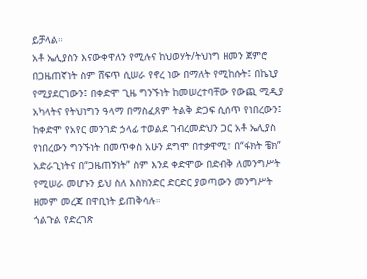ይቻላል።
አቶ ኤሊያስን እናውቀዋለን የሚሉና ከህወሃት/ትህነግ ዘመን ጀምሮ በጋዜጠኛነት ስም ሸፍጥ ሲሠራ የኖረ ነው በማለት የሚከሱት፤ በኬኒያ የሚያደርገውን፤ በቀድሞ ጊዜ ግንኙነት ከመሠረተባቸው የውጪ ሚዲያ አካላትና የትህነግን ዓላማ በማስፈጸም ትልቅ ድጋፍ ሲሰጥ የነበረውን፤ ከቀድሞ የአየር መንገድ ኃላፊ ተወልደ ገብረመድህን ጋር አቶ ኤሊያስ የነበረውን ግንኙነት በመጥቀስ አሁን ደግሞ በተቃዋሚ፣ በ“ፋክት ቼክ” አድራጊነትና በ“ጋዜጠኝነት” ስም እንደ ቀድሞው በድብቅ ለመንግሥት የሚሠራ መሆኑን ይህ ስለ እስክንድር ድርድር ያወጣውን መንግሥት ዘመም መረጃ በዋቢነት ይጠቅሳሉ።
ጎልጉል የድረገጽ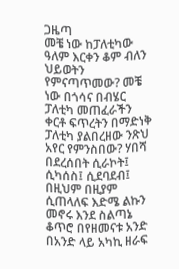ጋዜጣ
መቼ ነው ከፓለቲካው ዓለም እርቀን ቆም ብለን ህይወትን የምናጣጥመው? መቼ ነው በጎሳና በብሄር ፓለቲካ መጠፈራችን ቀርቶ ፍጥረትን በማድነቅ ፓለቲካ ያልበረዘው ንጽህ አየር የምንስበው? ሃበሻ በደረሰበት ሲራኮት፤ ሲካሰስ፤ ሲደባደብ፤ በዚህም በዚያም ሲጠላለፍ እድሜ ልኩን መኖሩ እንደ ስልጣኔ ቆጥሮ በየዘመናቱ አንድ በአንድ ላይ አካኪ ዘራፍ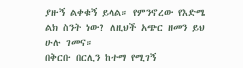ያዙኝ ልቀቁኝ ይላል። የምንኖረው የእድሜ ልክ ስንት ነው? ለዚህች አጭር ዘመን ይህ ሁሉ ገመና።
በቅርቡ በርሊን ከተማ የሚገኝ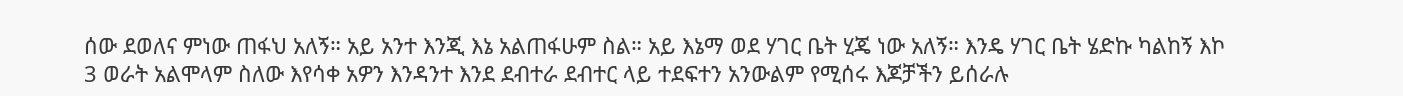ሰው ደወለና ምነው ጠፋህ አለኝ። አይ አንተ እንጂ እኔ አልጠፋሁም ስል። አይ እኔማ ወደ ሃገር ቤት ሂጄ ነው አለኝ። እንዴ ሃገር ቤት ሄድኩ ካልከኝ እኮ 3 ወራት አልሞላም ስለው እየሳቀ አዎን እንዳንተ እንደ ደብተራ ደብተር ላይ ተደፍተን አንውልም የሚሰሩ እጆቻችን ይሰራሉ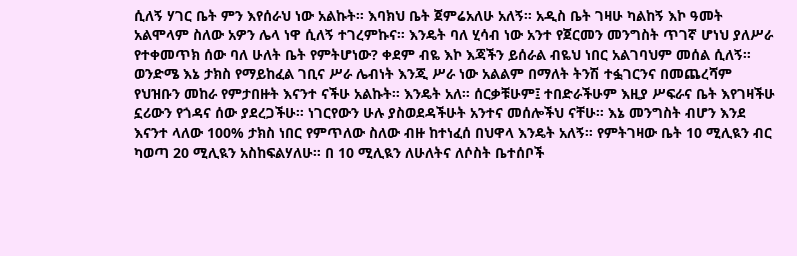ሲለኝ ሃገር ቤት ምን እየሰራህ ነው አልኩት። እባክህ ቤት ጀምሬአለሁ አለኝ። አዲስ ቤት ገዛሁ ካልከኝ እኮ ዓመት አልሞላም ስለው አዎን ሌላ ነዋ ሲለኝ ተገረምኩና። እንዴት ባለ ሂሳብ ነው አንተ የጀርመን መንግስት ጥገኛ ሆነህ ያለሥራ የተቀመጥክ ሰው ባለ ሁለት ቤት የምትሆነው? ቀደም ብዬ እኮ እጃችን ይሰራል ብዬህ ነበር አልገባህም መሰል ሲለኝ። ወንድሜ እኔ ታክስ የማይከፈል ገቢና ሥራ ሌብነት እንጂ ሥራ ነው አልልም በማለት ትንሽ ተፏገርንና በመጨረሻም የህዝቡን መከራ የምታበዙት እናንተ ናችሁ አልኩት። እንዴት አለ። ሰርቃቹሁም፤ ተበድራችሁም እዚያ ሥፍራና ቤት እየገዛችሁ ኗሪውን የጎዳና ሰው ያደረጋችሁ። ነገርየውን ሁሉ ያስወደዳችሁት አንተና መሰሎችህ ናቸሁ። እኔ መንግስት ብሆን እንደ እናንተ ላለው 100% ታክስ ነበር የምጥለው ስለው ብዙ ከተነፈሰ በህዋላ እንዴት አለኝ። የምትገዛው ቤት 10 ሚሊዪን ብር ካወጣ 20 ሚሊዪን አስከፍልሃለሁ። በ 10 ሚሊዪን ለሁለትና ለሶስት ቤተሰቦች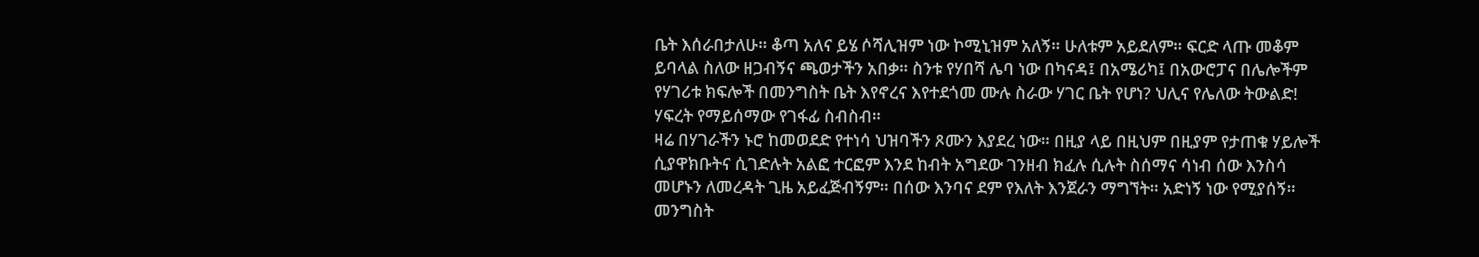ቤት እሰራበታለሁ። ቆጣ አለና ይሄ ሶሻሊዝም ነው ኮሚኒዝም አለኝ። ሁለቱም አይደለም። ፍርድ ላጡ መቆም ይባላል ስለው ዘጋብኝና ጫወታችን አበቃ። ስንቱ የሃበሻ ሌባ ነው በካናዳ፤ በአሜሪካ፤ በአውሮፓና በሌሎችም የሃገሪቱ ክፍሎች በመንግስት ቤት እየኖረና እየተደጎመ ሙሉ ስራው ሃገር ቤት የሆነ? ህሊና የሌለው ትውልድ! ሃፍረት የማይሰማው የገፋፊ ስብስብ።
ዛሬ በሃገራችን ኑሮ ከመወደድ የተነሳ ህዝባችን ጾሙን እያደረ ነው። በዚያ ላይ በዚህም በዚያም የታጠቁ ሃይሎች ሲያዋክቡትና ሲገድሉት አልፎ ተርፎም እንደ ከብት አግደው ገንዘብ ክፈሉ ሲሉት ስሰማና ሳነብ ሰው እንስሳ መሆኑን ለመረዳት ጊዜ አይፈጅብኝም። በሰው እንባና ደም የእለት እንጀራን ማግኘት። አድነኝ ነው የሚያሰኝ። መንግስት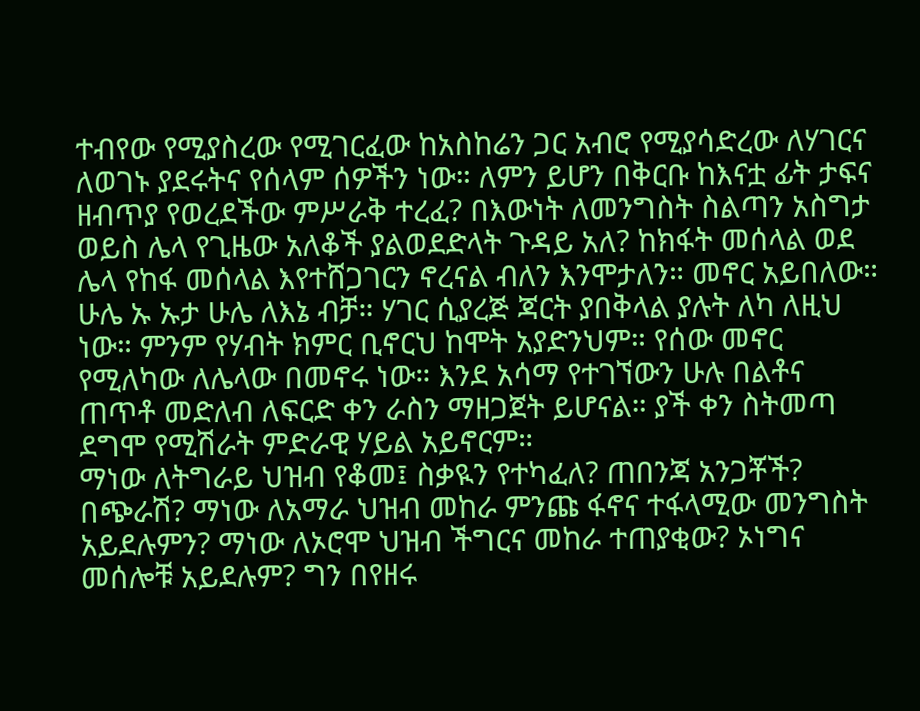ተብየው የሚያስረው የሚገርፈው ከአስከሬን ጋር አብሮ የሚያሳድረው ለሃገርና ለወገኑ ያደሩትና የሰላም ሰዎችን ነው። ለምን ይሆን በቅርቡ ከእናቷ ፊት ታፍና ዘብጥያ የወረደችው ምሥራቅ ተረፈ? በእውነት ለመንግስት ስልጣን አስግታ ወይስ ሌላ የጊዜው አለቆች ያልወደድላት ጉዳይ አለ? ከክፋት መሰላል ወደ ሌላ የከፋ መሰላል እየተሸጋገርን ኖረናል ብለን እንሞታለን። መኖር አይበለው። ሁሌ ኡ ኡታ ሁሌ ለእኔ ብቻ። ሃገር ሲያረጅ ጃርት ያበቅላል ያሉት ለካ ለዚህ ነው። ምንም የሃብት ክምር ቢኖርህ ከሞት አያድንህም። የሰው መኖር የሚለካው ለሌላው በመኖሩ ነው። እንደ አሳማ የተገኘውን ሁሉ በልቶና ጠጥቶ መድለብ ለፍርድ ቀን ራስን ማዘጋጀት ይሆናል። ያች ቀን ስትመጣ ደግሞ የሚሽራት ምድራዊ ሃይል አይኖርም።
ማነው ለትግራይ ህዝብ የቆመ፤ ስቃዪን የተካፈለ? ጠበንጃ አንጋቾች? በጭራሽ? ማነው ለአማራ ህዝብ መከራ ምንጩ ፋኖና ተፋላሚው መንግስት አይደሉምን? ማነው ለኦሮሞ ህዝብ ችግርና መከራ ተጠያቂው? ኦነግና መሰሎቹ አይደሉም? ግን በየዘሩ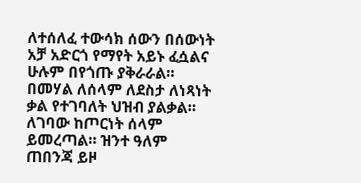ለተሰለፈ ተውሳክ ሰውን በሰውነት አቻ አድርጎ የማየት አይኑ ፈሷልና ሁሉም በየጎጡ ያቅራራል። በመሃል ለሰላም ለደስታ ለነጻነት ቃል የተገባለት ህዝብ ያልቃል። ለገባው ከጦርነት ሰላም ይመረጣል። ዝንተ ዓለም ጠበንጃ ይዞ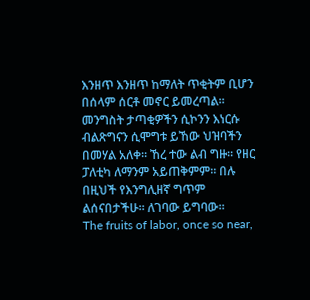እንዘጥ እንዘጥ ከማለት ጥቂትም ቢሆን በሰላም ሰርቶ መኖር ይመረጣል። መንግስት ታጣቂዎችን ሲኮንን እነርሱ ብልጽግናን ሲሞግቱ ይኸው ህዝባችን በመሃል አለቀ። ኸረ ተው ልብ ግዙ። የዘር ፓለቲካ ለማንም አይጠቅምም። በሉ በዚህች የእንግሊዘኛ ግጥም ልሰናበታችሁ። ለገባው ይግባው።
The fruits of labor, once so near,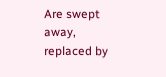Are swept away, replaced by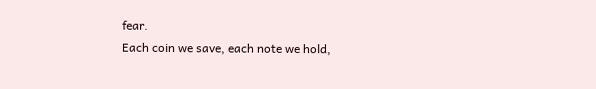fear.
Each coin we save, each note we hold,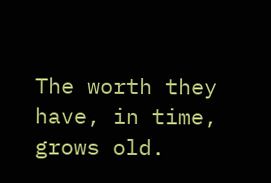The worth they have, in time, grows old.